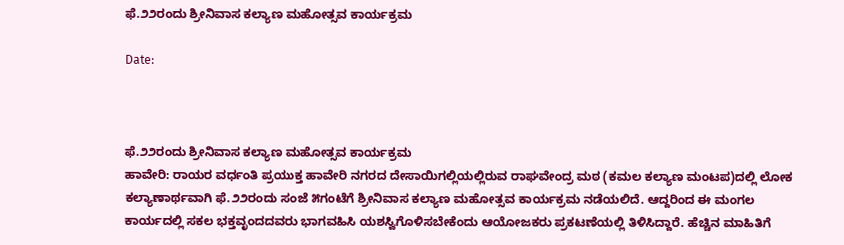ಫೆ.೨೨ರಂದು ಶ್ರೀನಿವಾಸ ಕಲ್ಯಾಣ ಮಹೋತ್ಸವ ಕಾರ್ಯಕ್ರಮ

Date:



ಫೆ.೨೨ರಂದು ಶ್ರೀನಿವಾಸ ಕಲ್ಯಾಣ ಮಹೋತ್ಸವ ಕಾರ್ಯಕ್ರಮ
ಹಾವೇರಿ: ರಾಯರ ವರ್ಧಂತಿ ಪ್ರಯುಕ್ತ ಹಾವೇರಿ ನಗರದ ದೇಸಾಯಿಗಲ್ಲಿಯಲ್ಲಿರುವ ರಾಘವೇಂದ್ರ ಮಠ (ಕಮಲ ಕಲ್ಯಾಣ ಮಂಟಪ)ದಲ್ಲಿ ಲೋಕ ಕಲ್ಯಾಣಾರ್ಥವಾಗಿ ಫೆ.೨೨ರಂದು ಸಂಜೆ ೫ಗಂಟೆಗೆ ಶ್ರೀನಿವಾಸ ಕಲ್ಯಾಣ ಮಹೋತ್ಸವ ಕಾರ್ಯಕ್ರಮ ನಡೆಯಲಿದೆ. ಆದ್ದರಿಂದ ಈ ಮಂಗಲ ಕಾರ್ಯದಲ್ಲಿ ಸಕಲ ಭಕ್ತವೃಂದದವರು ಭಾಗವಹಿಸಿ ಯಶಸ್ವಿಗೊಳಿಸಬೇಕೆಂದು ಆಯೋಜಕರು ಪ್ರಕಟಣೆಯಲ್ಲಿ ತಿಳಿಸಿದ್ದಾರೆ. ಹೆಚ್ಚಿನ ಮಾಹಿತಿಗೆ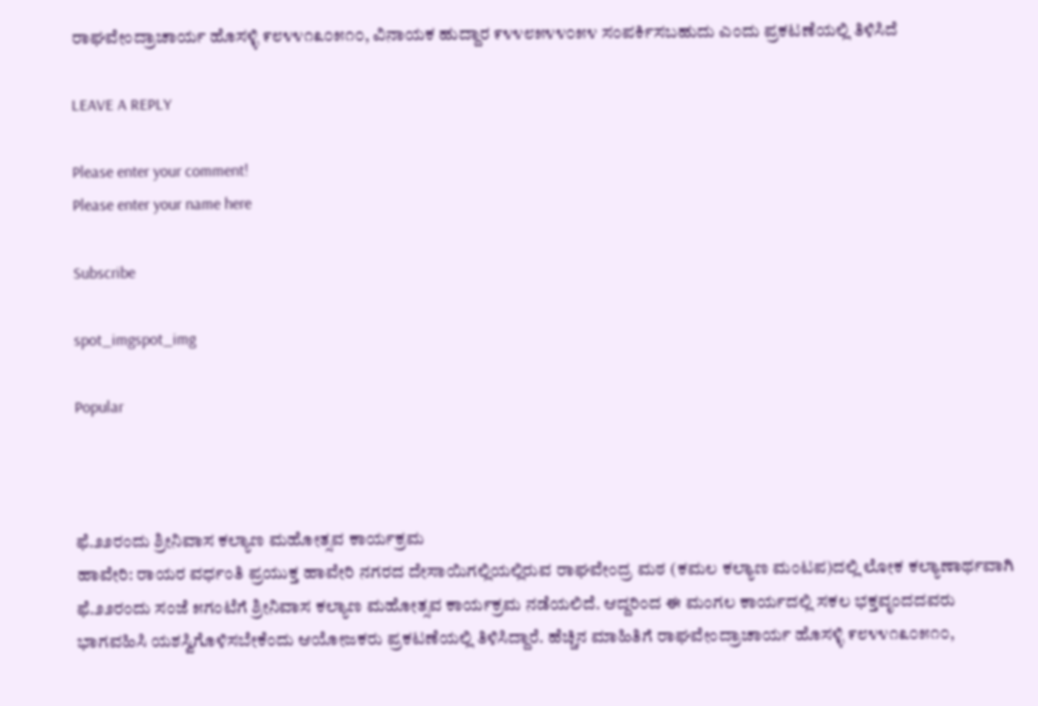ರಾಘವೇಂದ್ರಾಚಾರ್ಯ ಹೊಸಳ್ಳಿ ೯೮೪೪೧೩೦೫೧೦, ವಿನಾಯಕ ಹುದ್ದಾರ ೯೪೪೮೫೪೪೦೫೪ ಸಂಪರ್ಕಿಸಬಹುದು ಎಂದು ಪ್ರಕಟಣೆಯಲ್ಲಿ ತಿಳಿಸಿದೆ

LEAVE A REPLY

Please enter your comment!
Please enter your name here

Subscribe

spot_imgspot_img

Popular



ಫೆ.೨೨ರಂದು ಶ್ರೀನಿವಾಸ ಕಲ್ಯಾಣ ಮಹೋತ್ಸವ ಕಾರ್ಯಕ್ರಮ
ಹಾವೇರಿ: ರಾಯರ ವರ್ಧಂತಿ ಪ್ರಯುಕ್ತ ಹಾವೇರಿ ನಗರದ ದೇಸಾಯಿಗಲ್ಲಿಯಲ್ಲಿರುವ ರಾಘವೇಂದ್ರ ಮಠ (ಕಮಲ ಕಲ್ಯಾಣ ಮಂಟಪ)ದಲ್ಲಿ ಲೋಕ ಕಲ್ಯಾಣಾರ್ಥವಾಗಿ ಫೆ.೨೨ರಂದು ಸಂಜೆ ೫ಗಂಟೆಗೆ ಶ್ರೀನಿವಾಸ ಕಲ್ಯಾಣ ಮಹೋತ್ಸವ ಕಾರ್ಯಕ್ರಮ ನಡೆಯಲಿದೆ. ಆದ್ದರಿಂದ ಈ ಮಂಗಲ ಕಾರ್ಯದಲ್ಲಿ ಸಕಲ ಭಕ್ತವೃಂದದವರು ಭಾಗವಹಿಸಿ ಯಶಸ್ವಿಗೊಳಿಸಬೇಕೆಂದು ಆಯೋಜಕರು ಪ್ರಕಟಣೆಯಲ್ಲಿ ತಿಳಿಸಿದ್ದಾರೆ. ಹೆಚ್ಚಿನ ಮಾಹಿತಿಗೆ ರಾಘವೇಂದ್ರಾಚಾರ್ಯ ಹೊಸಳ್ಳಿ ೯೮೪೪೧೩೦೫೧೦,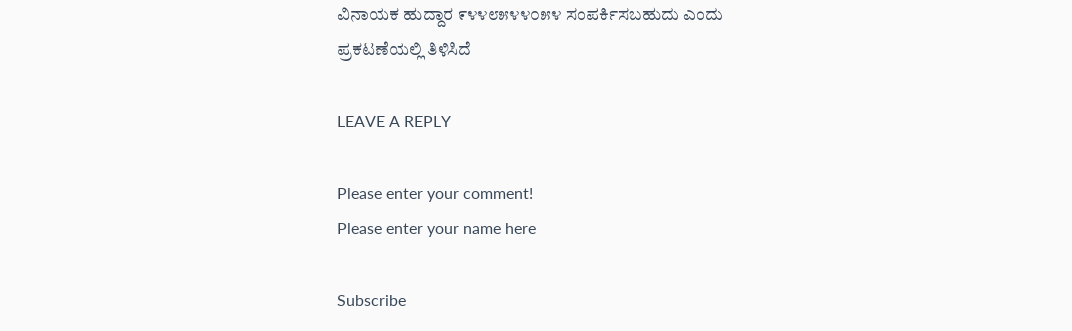ವಿನಾಯಕ ಹುದ್ದಾರ ೯೪೪೮೫೪೪೦೫೪ ಸಂಪರ್ಕಿಸಬಹುದು ಎಂದು ಪ್ರಕಟಣೆಯಲ್ಲಿ ತಿಳಿಸಿದೆ

LEAVE A REPLY

Please enter your comment!
Please enter your name here

Subscribe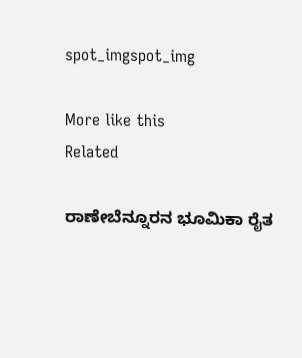spot_imgspot_img

More like this
Related

ರಾಣೇಬೆನ್ನೂರನ ಭೂಮಿಕಾ ರೈತ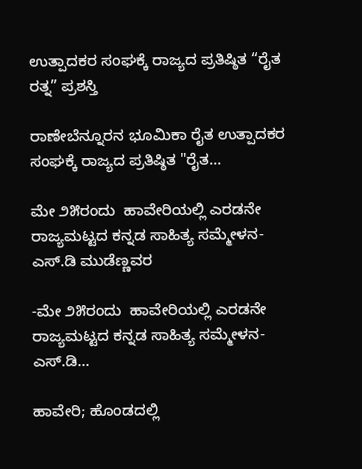ಉತ್ಪಾದಕರ ಸಂಘಕ್ಕೆ ರಾಜ್ಯದ ಪ್ರತಿಷ್ಠಿತ “ರೈತ ರತ್ನ” ಪ್ರಶಸ್ತಿ

ರಾಣೇಬೆನ್ನೂರನ ಭೂಮಿಕಾ ರೈತ ಉತ್ಪಾದಕರ ಸಂಘಕ್ಕೆ ರಾಜ್ಯದ ಪ್ರತಿಷ್ಠಿತ "ರೈತ...

ಮೇ ೨೫ರಂದು  ಹಾವೇರಿಯಲ್ಲಿ ಎರಡನೇ ರಾಜ್ಯಮಟ್ಟದ ಕನ್ನಡ ಸಾಹಿತ್ಯ ಸಮ್ಮೇಳನ- ಎಸ್.ಡಿ ಮುಡೆಣ್ಣವರ

-ಮೇ ೨೫ರಂದು  ಹಾವೇರಿಯಲ್ಲಿ ಎರಡನೇ ರಾಜ್ಯಮಟ್ಟದ ಕನ್ನಡ ಸಾಹಿತ್ಯ ಸಮ್ಮೇಳನ- ಎಸ್.ಡಿ...

ಹಾವೇರಿ; ಹೊಂಡದಲ್ಲಿ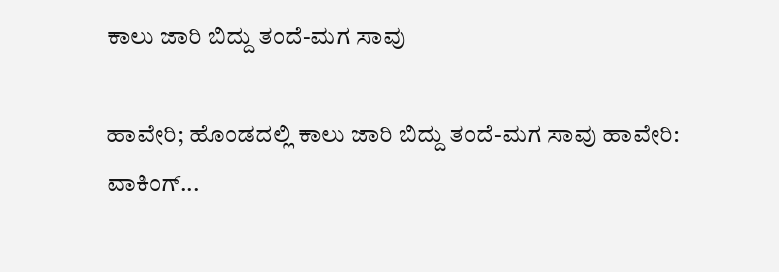ಕಾಲು ಜಾರಿ ಬಿದ್ದು ತಂದೆ-ಮಗ ಸಾವು

ಹಾವೇರಿ; ಹೊಂಡದಲ್ಲಿ ಕಾಲು ಜಾರಿ ಬಿದ್ದು ತಂದೆ-ಮಗ ಸಾವು ಹಾವೇರಿ: ವಾಕಿಂಗ್...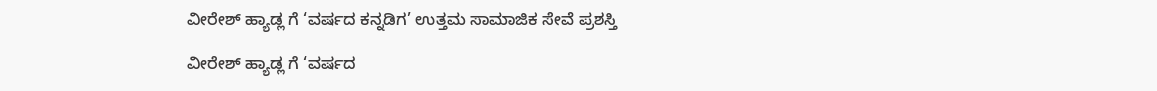ವೀರೇಶ್ ಹ್ಯಾಡ್ಲ ಗೆ ‘ವರ್ಷದ ಕನ್ನಡಿಗ’ ಉತ್ತಮ ಸಾಮಾಜಿಕ ಸೇವೆ ಪ್ರಶಸ್ತಿ

ವೀರೇಶ್ ಹ್ಯಾಡ್ಲ ಗೆ ‘ವರ್ಷದ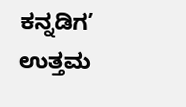ಕನ್ನಡಿಗ’ ಉತ್ತಮ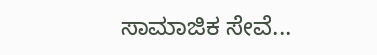ಸಾಮಾಜಿಕ ಸೇವೆ...